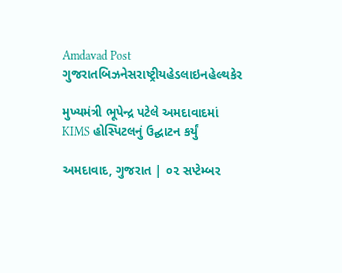Amdavad Post
ગુજરાતબિઝનેસરાષ્ટ્રીયહેડલાઇનહેલ્થકેર

મુખ્યમંત્રી ભૂપેન્દ્ર પટેલે અમદાવાદમાં KIMS હોસ્પિટલનું ઉદ્ઘાટન કર્યું

અમદાવાદ, ગુજરાત | ૦૨ સપ્ટેમ્બર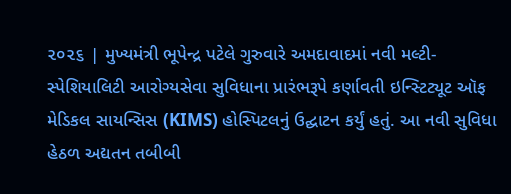૨૦૨૬ | મુખ્યમંત્રી ભૂપેન્દ્ર પટેલે ગુરુવારે અમદાવાદમાં નવી મલ્ટી-સ્પેશિયાલિટી આરોગ્યસેવા સુવિધાના પ્રારંભરૂપે કર્ણાવતી ઇન્સ્ટિટ્યૂટ ઑફ મેડિકલ સાયન્સિસ (KIMS) હોસ્પિટલનું ઉદ્ઘાટન કર્યું હતું. આ નવી સુવિધા હેઠળ અદ્યતન તબીબી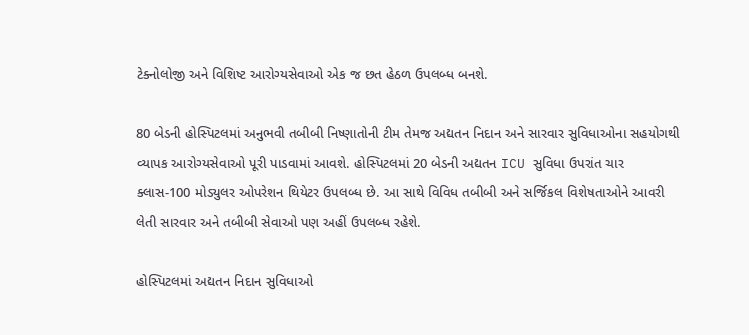ટેક્નોલોજી અને વિશિષ્ટ આરોગ્યસેવાઓ એક જ છત હેઠળ ઉપલબ્ધ બનશે.

80 બેડની હોસ્પિટલમાં અનુભવી તબીબી નિષ્ણાતોની ટીમ તેમજ અદ્યતન નિદાન અને સારવાર સુવિધાઓના સહયોગથી વ્યાપક આરોગ્યસેવાઓ પૂરી પાડવામાં આવશે. હોસ્પિટલમાં 20 બેડની અદ્યતન ICU સુવિધા ઉપરાંત ચાર ક્લાસ-100 મોડ્યુલર ઓપરેશન થિયેટર ઉપલબ્ધ છે. આ સાથે વિવિધ તબીબી અને સર્જિકલ વિશેષતાઓને આવરી લેતી સારવાર અને તબીબી સેવાઓ પણ અહીં ઉપલબ્ધ રહેશે.

હોસ્પિટલમાં અદ્યતન નિદાન સુવિધાઓ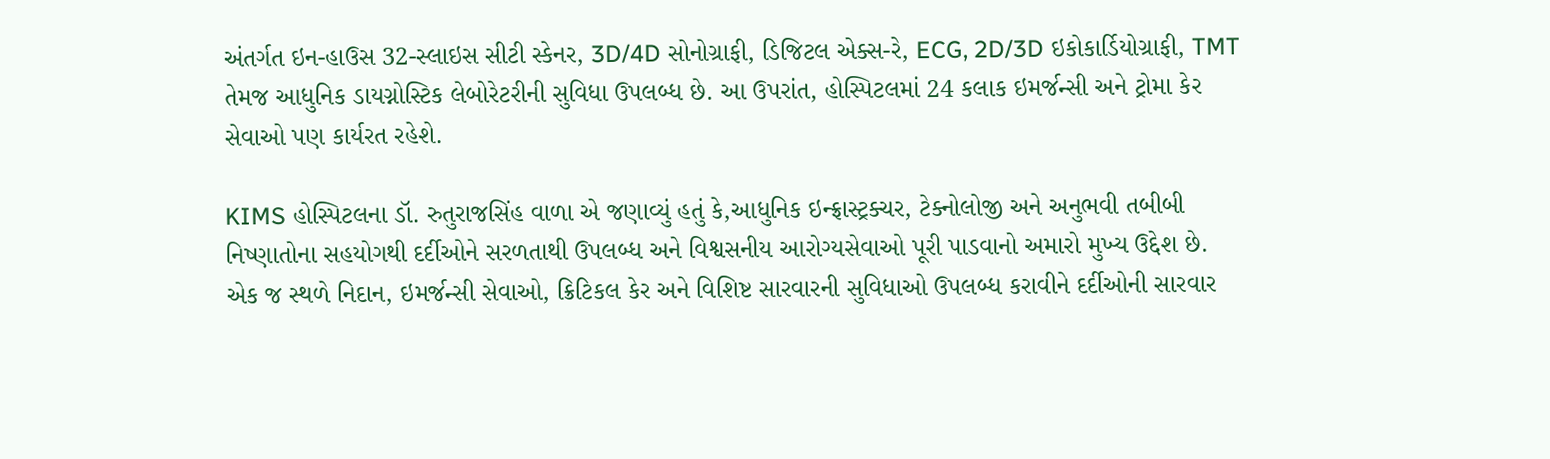અંતર્ગત ઇન-હાઉસ 32-સ્લાઇસ સીટી સ્કેનર, 3D/4D સોનોગ્રાફી, ડિજિટલ એક્સ-રે, ECG, 2D/3D ઇકોકાર્ડિયોગ્રાફી, TMT તેમજ આધુનિક ડાયગ્નોસ્ટિક લેબોરેટરીની સુવિધા ઉપલબ્ધ છે. આ ઉપરાંત, હોસ્પિટલમાં 24 કલાક ઇમર્જન્સી અને ટ્રોમા કેર સેવાઓ પણ કાર્યરત રહેશે.

KIMS હોસ્પિટલના ડૉ. રુતુરાજસિંહ વાળા એ જણાવ્યું હતું કે,આધુનિક ઇન્ફ્રાસ્ટ્રક્ચર, ટેક્નોલોજી અને અનુભવી તબીબી નિષ્ણાતોના સહયોગથી દર્દીઓને સરળતાથી ઉપલબ્ધ અને વિશ્વસનીય આરોગ્યસેવાઓ પૂરી પાડવાનો અમારો મુખ્ય ઉદ્દેશ છે. એક જ સ્થળે નિદાન, ઇમર્જન્સી સેવાઓ, ક્રિટિકલ કેર અને વિશિષ્ટ સારવારની સુવિધાઓ ઉપલબ્ધ કરાવીને દર્દીઓની સારવાર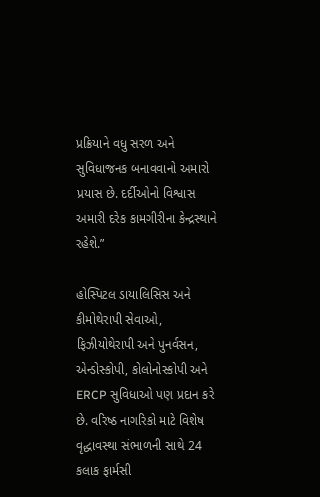પ્રક્રિયાને વધુ સરળ અને સુવિધાજનક બનાવવાનો અમારો પ્રયાસ છે. દર્દીઓનો વિશ્વાસ અમારી દરેક કામગીરીના કેન્દ્રસ્થાને રહેશે.”

હોસ્પિટલ ડાયાલિસિસ અને કીમોથેરાપી સેવાઓ, ફિઝીયોથેરાપી અને પુનર્વસન, એન્ડોસ્કોપી, કોલોનોસ્કોપી અને ERCP સુવિધાઓ પણ પ્રદાન કરે છે. વરિષ્ઠ નાગરિકો માટે વિશેષ વૃદ્ધાવસ્થા સંભાળની સાથે 24 કલાક ફાર્મસી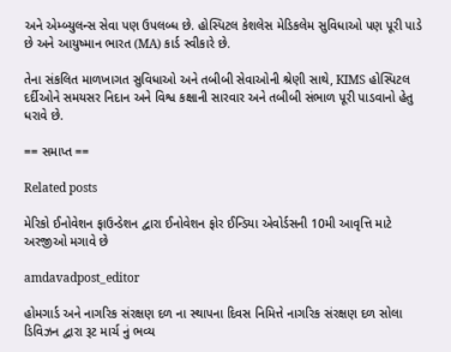અને એમ્બ્યુલન્સ સેવા પણ ઉપલબ્ધ છે. હોસ્પિટલ કેશલેસ મેડિકલેમ સુવિધાઓ પણ પૂરી પાડે છે અને આયુષ્માન ભારત (MA) કાર્ડ સ્વીકારે છે.

તેના સંકલિત માળખાગત સુવિધાઓ અને તબીબી સેવાઓની શ્રેણી સાથે, KIMS હોસ્પિટલ દર્દીઓને સમયસર નિદાન અને વિશ્વ કક્ષાની સારવાર અને તબીબી સંભાળ પૂરી પાડવાનો હેતુ ધરાવે છે.

== સમાપ્ત ==

Related posts

મેરિકો ઈનોવેશન ફાઉન્ડેશન દ્વારા ઈનોવેશન ફોર ઈન્ડિયા એવોર્ડસની 10મી આવૃત્તિ માટે અરજીઓ મગાવે છે

amdavadpost_editor

હોમગાર્ડ અને નાગરિક સંરક્ષણ દળ ના સ્થાપના દિવસ નિમિત્તે નાગરિક સંરક્ષણ દળ સોલા ડિવિઝન દ્વારા રૂટ માર્ચ નું ભવ્ય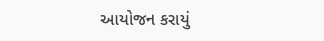આયોજન કરાયું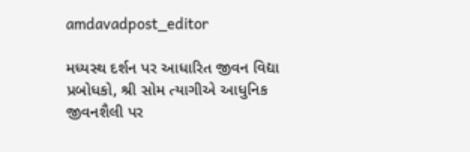amdavadpost_editor

મધ્યસ્થ દર્શન પર આધારિત જીવન વિદ્યા પ્રબોધકો, શ્રી સોમ ત્યાગીએ આધુનિક જીવનશૈલી પર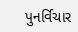પુનર્વિચાર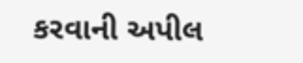કરવાની અપીલ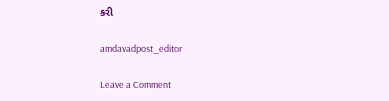કરી

amdavadpost_editor

Leave a Comment